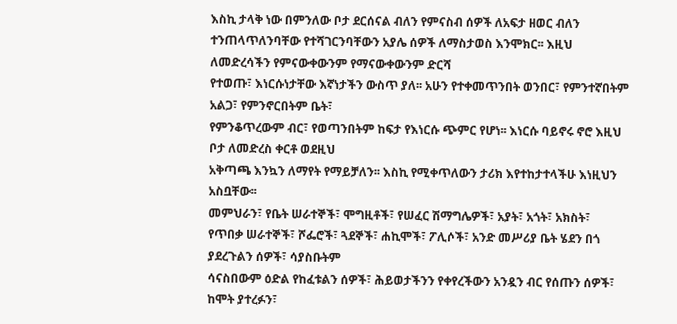እስኪ ታላቅ ነው በምንለው ቦታ ደርሰናል ብለን የምናስብ ሰዎች ለአፍታ ዘወር ብለን
ተንጠላጥለንባቸው የተሻገርንባቸውን አያሌ ሰዎች ለማስታወስ እንሞክር፡፡ እዚህ ለመድረሳችን የምናውቀውንም የማናውቀውንም ድርሻ
የተወጡ፣ እነርሱነታቸው እኛነታችን ውስጥ ያለ፡፡ አሁን የተቀመጥንበት ወንበር፣ የምንተኛበትም አልጋ፣ የምንኖርበትም ቤት፣
የምንቆጥረውም ብር፣ የወጣንበትም ከፍታ የእነርሱ ጭምር የሆነ፡፡ እነርሱ ባይኖሩ ኖሮ እዚህ ቦታ ለመድረስ ቀርቶ ወደዚህ
አቅጣጫ እንኳን ለማየት የማይቻለን፡፡ እስኪ የሚቀጥለውን ታሪክ እየተከታተላችሁ እነዚህን አስቧቸው፡፡
መምህራን፣ የቤት ሠራተኞች፣ ሞግዚቶች፣ የሠፈር ሽማግሌዎች፣ አያት፣ አጎት፣ አክስት፣
የጥበቃ ሠራተኞች፣ ሾፌሮች፣ ጓደኞች፣ ሐኪሞች፣ ፖሊሶች፣ አንድ መሥሪያ ቤት ሄደን በጎ ያደረጉልን ሰዎች፣ ሳያስቡትም
ሳናስበውም ዕድል የከፈቱልን ሰዎች፣ ሕይወታችንን የቀየረችውን አንዷን ብር የሰጡን ሰዎች፣ ከሞት ያተረፉን፣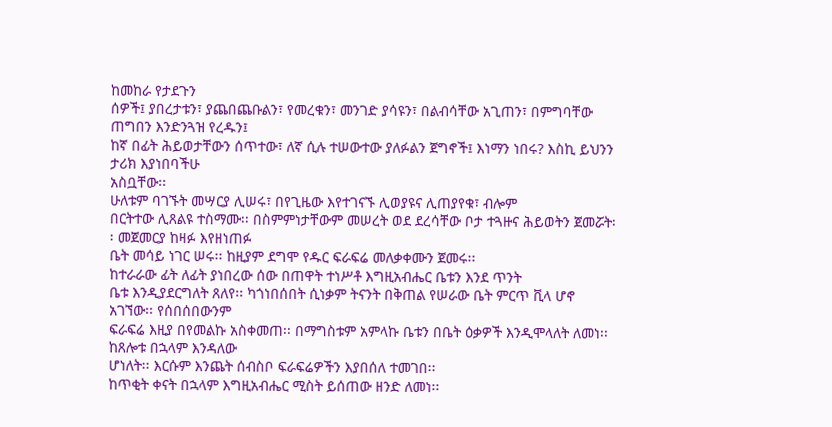ከመከራ የታደጉን
ሰዎች፤ ያበረታቱን፣ ያጨበጨቡልን፣ የመረቁን፣ መንገድ ያሳዩን፣ በልብሳቸው አጊጠን፣ በምግባቸው ጠግበን እንድንጓዝ የረዱን፤
ከኛ በፊት ሕይወታቸውን ሰጥተው፣ ለኛ ሲሉ ተሠውተው ያለፉልን ጀግኖች፤ እነማን ነበሩ? እስኪ ይህንን ታሪክ እያነበባችሁ
አስቧቸው፡፡
ሁለቱም ባገኙት መሣርያ ሊሠሩ፣ በየጊዜው እየተገናኙ ሊወያዩና ሊጠያየቁ፣ ብሎም
በርትተው ሊጸልዩ ተስማሙ፡፡ በስምምነታቸውም መሠረት ወደ ደረሳቸው ቦታ ተጓዙና ሕይወትን ጀመሯት፡፡ መጀመርያ ከዛፉ እየዘነጠፉ
ቤት መሳይ ነገር ሠሩ፡፡ ከዚያም ደግሞ የዱር ፍራፍሬ መለቃቀሙን ጀመሩ፡፡
ከተራራው ፊት ለፊት ያነበረው ሰው በጠዋት ተነሥቶ እግዚአብሔር ቤቱን እንደ ጥንት
ቤቱ እንዲያደርግለት ጸለየ፡፡ ካጎነበሰበት ሲነቃም ትናንት በቅጠል የሠራው ቤት ምርጥ ቪላ ሆኖ አገኘው፡፡ የሰበሰበውንም
ፍራፍሬ እዚያ በየመልኩ አስቀመጠ፡፡ በማግስቱም አምላኩ ቤቱን በቤት ዕቃዎች እንዲሞላለት ለመነ፡፡ ከጸሎቱ በኋላም እንዳለው
ሆነለት፡፡ እርሱም እንጨት ሰብስቦ ፍራፍሬዎችን እያበሰለ ተመገበ፡፡
ከጥቂት ቀናት በኋላም እግዚአብሔር ሚስት ይሰጠው ዘንድ ለመነ፡፡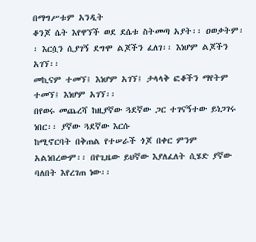በማግሥቱም አንዲት
ቆንጆ ሴት እየዋኘች ወደ ደሴቱ ስትመጣ አያት፡፡ ዐወቃትም፡፡ እርሷን ሲያገኝ ደግሞ ልጆችን ፈለገ፡፡ እነሆም ልጆችን አገኘ፡፡
መኪናም ተመኘ፤ እነሆም አገኘ፤ ታላላቅ ፎቆችን ማየትም ተመኘ፤ እነሆም አገኘ፡፡
በየወሩ መጨረሻ ከዚያኛው ጓደኛው ጋር ተገናኝተው ይነጋገሩ ነበር፡፡ ያኛው ጓደኛው እርሱ
ከሚኖርባት በቅጠል የተሠራች ጎጆ በቀር ምንም አልነበረውም፡፡ በየጊዜው ይህኛው እያለፈለት ሲሄድ ያኛው ባለበት እየረገጠ ነው፡፡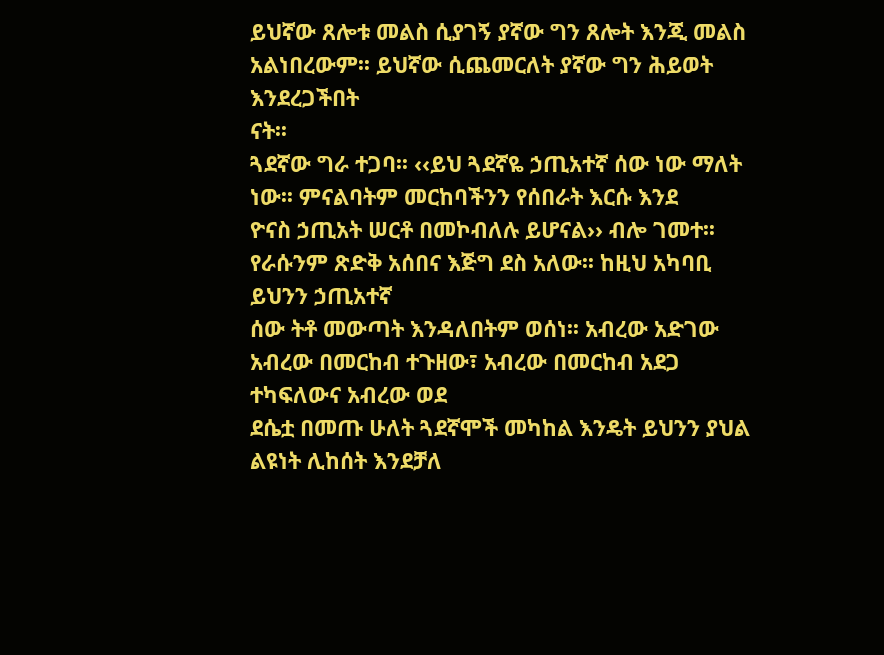ይህኛው ጸሎቱ መልስ ሲያገኝ ያኛው ግን ጸሎት እንጂ መልስ አልነበረውም፡፡ ይህኛው ሲጨመርለት ያኛው ግን ሕይወት እንደረጋችበት
ናት፡፡
ጓደኛው ግራ ተጋባ፡፡ ‹‹ይህ ጓደኛዬ ኃጢአተኛ ሰው ነው ማለት ነው፡፡ ምናልባትም መርከባችንን የሰበራት እርሱ እንደ
ዮናስ ኃጢአት ሠርቶ በመኮብለሉ ይሆናል›› ብሎ ገመተ፡፡ የራሱንም ጽድቅ አሰበና እጅግ ደስ አለው፡፡ ከዚህ አካባቢ ይህንን ኃጢአተኛ
ሰው ትቶ መውጣት እንዳለበትም ወሰነ፡፡ አብረው አድገው አብረው በመርከብ ተጉዘው፣ አብረው በመርከብ አደጋ ተካፍለውና አብረው ወደ
ደሴቷ በመጡ ሁለት ጓደኛሞች መካከል እንዴት ይህንን ያህል ልዩነት ሊከሰት እንደቻለ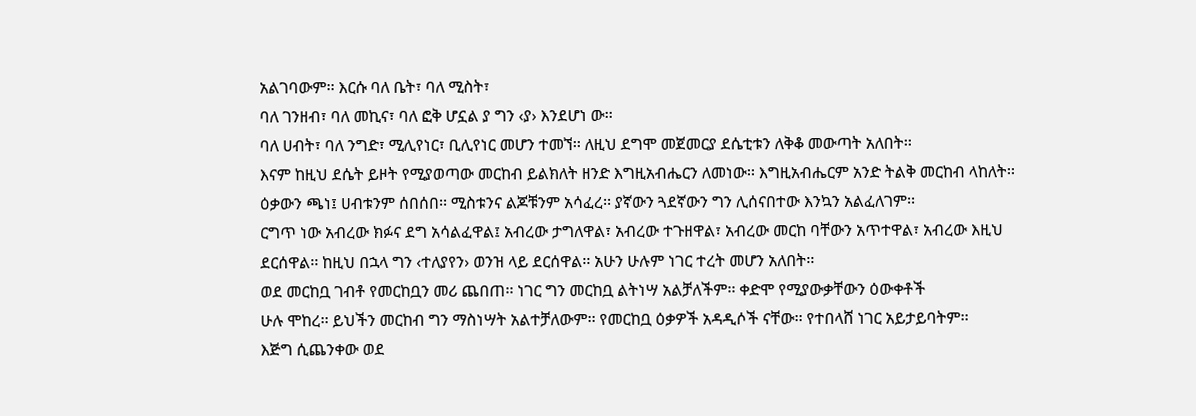አልገባውም፡፡ እርሱ ባለ ቤት፣ ባለ ሚስት፣
ባለ ገንዘብ፣ ባለ መኪና፣ ባለ ፎቅ ሆኗል ያ ግን ‹ያ› እንደሆነ ው፡፡
ባለ ሀብት፣ ባለ ንግድ፣ ሚሊየነር፣ ቢሊየነር መሆን ተመኘ፡፡ ለዚህ ደግሞ መጀመርያ ደሴቲቱን ለቅቆ መውጣት አለበት፡፡
እናም ከዚህ ደሴት ይዞት የሚያወጣው መርከብ ይልክለት ዘንድ እግዚአብሔርን ለመነው፡፡ እግዚአብሔርም አንድ ትልቅ መርከብ ላከለት፡፡
ዕቃውን ጫነ፤ ሀብቱንም ሰበሰበ፡፡ ሚስቱንና ልጆቹንም አሳፈረ፡፡ ያኛውን ጓደኛውን ግን ሊሰናበተው እንኳን አልፈለገም፡፡
ርግጥ ነው አብረው ክፉና ደግ አሳልፈዋል፤ አብረው ታግለዋል፣ አብረው ተጉዘዋል፣ አብረው መርከ ባቸውን አጥተዋል፣ አብረው እዚህ
ደርሰዋል፡፡ ከዚህ በኋላ ግን ‹ተለያየን› ወንዝ ላይ ደርሰዋል፡፡ አሁን ሁሉም ነገር ተረት መሆን አለበት፡፡
ወደ መርከቧ ገብቶ የመርከቧን መሪ ጨበጠ፡፡ ነገር ግን መርከቧ ልትነሣ አልቻለችም፡፡ ቀድሞ የሚያውቃቸውን ዕውቀቶች
ሁሉ ሞከረ፡፡ ይህችን መርከብ ግን ማስነሣት አልተቻለውም፡፡ የመርከቧ ዕቃዎች አዳዲሶች ናቸው፡፡ የተበላሸ ነገር አይታይባትም፡፡
እጅግ ሲጨንቀው ወደ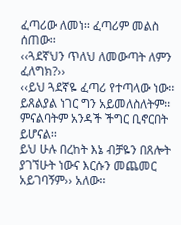ፈጣሪው ለመነ፡፡ ፈጣሪም መልስ ሰጠው፡፡
‹‹ጓደኛህን ጥለህ ለመውጣት ለምን ፈለግክ?››
‹‹ይህ ጓደኛዬ ፈጣሪ የተጣላው ነው፡፡ ይጸልያል ነገር ግን አይመለስለትም፡፡ ምናልባትም አንዳች ችግር ቢኖርበት ይሆናል፡፡
ይህ ሁሉ በረከት እኔ ብቻዬን በጸሎት ያገኘሁት ነውና እርሱን መጨመር አይገባኝም›› አለው፡፡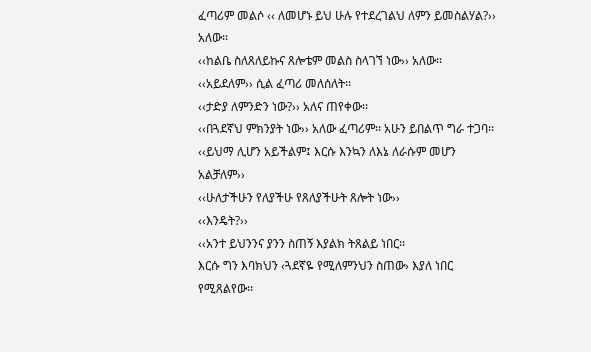ፈጣሪም መልሶ ‹‹ ለመሆኑ ይህ ሁሉ የተደረገልህ ለምን ይመስልሃል?›› አለው፡፡
‹‹ከልቤ ስለጸለይኩና ጸሎቴም መልስ ስላገኘ ነው›› አለው፡፡
‹‹አይደለም›› ሲል ፈጣሪ መለሰለት፡፡
‹‹ታድያ ለምንድን ነው?›› አለና ጠየቀው፡፡
‹‹በጓደኛህ ምክንያት ነው›› አለው ፈጣሪም፡፡ አሁን ይበልጥ ግራ ተጋባ፡፡
‹‹ይህማ ሊሆን አይችልም፤ እርሱ እንኳን ለእኔ ለራሱም መሆን አልቻለም››
‹‹ሁለታችሁን የለያችሁ የጸለያችሁት ጸሎት ነው››
‹‹እንዴት?››
‹‹አንተ ይህንንና ያንን ስጠኝ እያልክ ትጸልይ ነበር፡፡
እርሱ ግን እባክህን ‹ጓደኛዬ የሚለምንህን ስጠው› እያለ ነበር የሚጸልየው፡፡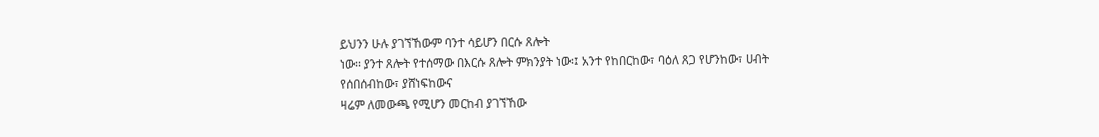ይህንን ሁሉ ያገኘኸውም ባንተ ሳይሆን በርሱ ጸሎት
ነው፡፡ ያንተ ጸሎት የተሰማው በእርሱ ጸሎት ምክንያት ነው፡፤ አንተ የከበርከው፣ ባዕለ ጸጋ የሆንከው፣ ሀብት የሰበሰብከው፣ ያሸነፍከውና
ዛሬም ለመውጫ የሚሆን መርከብ ያገኘኸው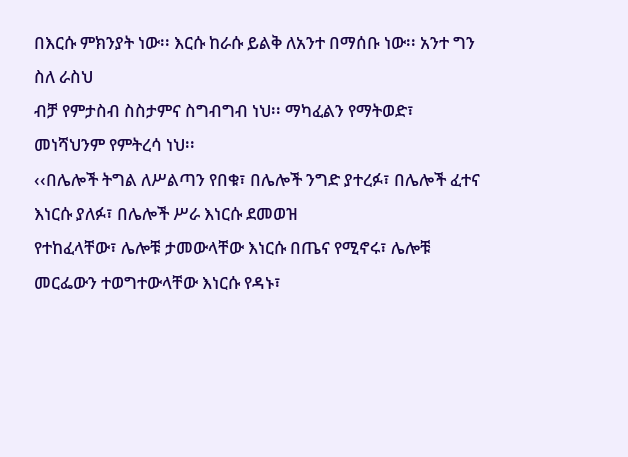በእርሱ ምክንያት ነው፡፡ እርሱ ከራሱ ይልቅ ለአንተ በማሰቡ ነው፡፡ አንተ ግን ስለ ራስህ
ብቻ የምታስብ ስስታምና ስግብግብ ነህ፡፡ ማካፈልን የማትወድ፣ መነሻህንም የምትረሳ ነህ፡፡
‹‹በሌሎች ትግል ለሥልጣን የበቁ፣ በሌሎች ንግድ ያተረፉ፣ በሌሎች ፈተና እነርሱ ያለፉ፣ በሌሎች ሥራ እነርሱ ደመወዝ
የተከፈላቸው፣ ሌሎቹ ታመውላቸው እነርሱ በጤና የሚኖሩ፣ ሌሎቹ መርፌውን ተወግተውላቸው እነርሱ የዳኑ፣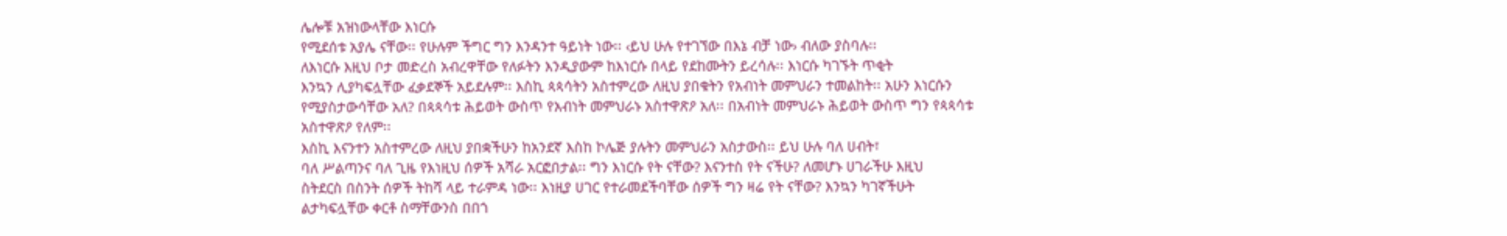ሌሎቹ አዝነውላቸው እነርሱ
የሚደሰቱ አያሌ ናቸው፡፡ የሁሉም ችግር ግን እንዳንተ ዓይነት ነው፡፡ ‹ይህ ሁሉ የተገኘው በእኔ ብቻ ነው› ብለው ያስባሉ፡፡
ለእነርሱ እዚህ ቦታ መድረስ አብረዋቸው የለፉትን እንዲያውም ከእነርሱ በላይ የደከሙትን ይረሳሉ፡፡ እነርሱ ካገኙት ጥቂት
እንኳን ሊያካፍሏቸው ፈቃደኞች አይደሉም፡፡ እስኪ ጳጳሳትን አስተምረው ለዚህ ያበቁትን የአብነት መምህራን ተመልከት፡፡ አሁን እነርሱን
የሚያስታውሳቸው አለ? በጳጳሳቱ ሕይወት ውስጥ የአብነት መምህራኑ አስተዋጽዖ አለ፡፡ በአብነት መምህራኑ ሕይወት ውስጥ ግን የጳጳሳቱ
አስተዋጽዖ የለም፡፡
እስኪ እናንተን አስተምረው ለዚህ ያበቋችሁን ከአንደኛ እስከ ኮሌጅ ያሉትን መምህራን አስታውስ፡፡ ይህ ሁሉ ባለ ሀብት፣
ባለ ሥልጣንና ባለ ጊዜ የእነዚህ ሰዎች አሻራ አርፎበታል፡፡ ግን እነርሱ የት ናቸው? እናንተስ የት ናችሁ? ለመሆኑ ሀገራችሁ እዚህ
ስትደርስ በስንት ሰዎች ትከሻ ላይ ተራምዳ ነው፡፡ እነዚያ ሀገር የተራመደችባቸው ሰዎች ግን ዛሬ የት ናቸው? እንኳን ካገኛችሁት
ልታካፍሏቸው ቀርቶ ስማቸውንስ በበጎ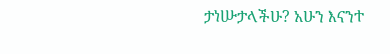ታነሡታላችሁ? አሁን እናንተ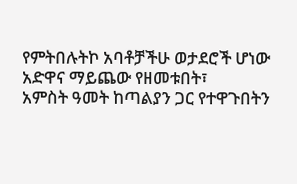የምትበሉትኮ አባቶቻችሁ ወታደሮች ሆነው አድዋና ማይጨው የዘመቱበት፣
አምስት ዓመት ከጣልያን ጋር የተዋጉበትን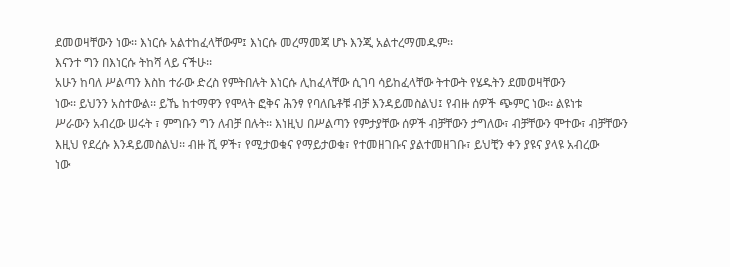ደመወዛቸውን ነው፡፡ እነርሱ አልተከፈላቸውም፤ እነርሱ መረማመጃ ሆኑ እንጂ አልተረማመዱም፡፡
እናንተ ግን በእነርሱ ትከሻ ላይ ናችሁ፡፡
አሁን ከባለ ሥልጣን እስከ ተራው ድረስ የምትበሉት እነርሱ ሊከፈላቸው ሲገባ ሳይከፈላቸው ትተውት የሄዱትን ደመወዛቸውን
ነው፡፡ ይህንን አስተውል፡፡ ይኼ ከተማዋን የሞላት ፎቅና ሕንፃ የባለቤቶቹ ብቻ እንዳይመስልህ፤ የብዙ ሰዎች ጭምር ነው፡፡ ልዩነቱ
ሥራውን አብረው ሠሩት ፣ ምግቡን ግን ለብቻ በሉት፡፡ እነዚህ በሥልጣን የምታያቸው ሰዎች ብቻቸውን ታግለው፣ ብቻቸውን ሞተው፣ ብቻቸውን
እዚህ የደረሱ እንዳይመስልህ፡፡ ብዙ ሺ ዎች፣ የሚታወቁና የማይታወቁ፣ የተመዘገቡና ያልተመዘገቡ፣ ይህቺን ቀን ያዩና ያላዩ አብረው
ነው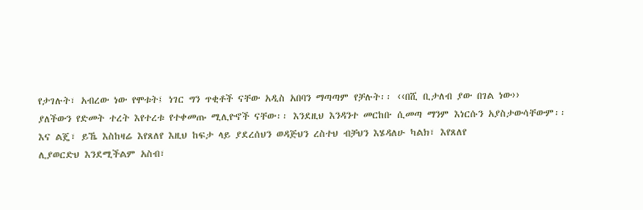የታገሉት፣ አብረው ነው የሞቱት፤ ነገር ግን ጥቂቶች ናቸው አዲስ አበባን ማጣጣም የቻሉት፡፡ ‹‹በሺ ቢታለብ ያው በገል ነው››
ያለችውን የድመት ተረት እየተረቱ የተቀመጡ ሚሊዮኖች ናቸው፡፡ እንደዚህ እንዳንተ መርከቡ ሲመጣ ማንም እነርሱን አያስታውሳቸውም፡፡
እና ልጄ፣ ይኼ እስከዛሬ እየጸለየ እዚህ ከፍታ ላይ ያደረሰህን ወዳጅህን ረስተህ ብቻህን እሄዳለሁ ካልክ፣ እየጸለየ
ሊያወርድህ እንደሚችልም አስብ፣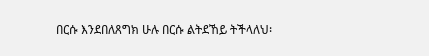በርሱ እንደበለጸግክ ሁሉ በርሱ ልትደኸይ ትችላለህ፡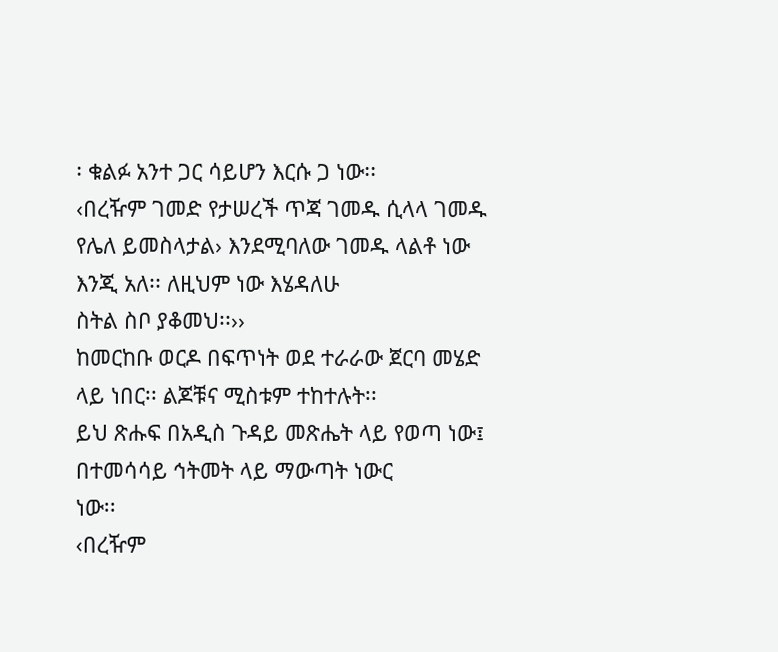፡ ቁልፉ አንተ ጋር ሳይሆን እርሱ ጋ ነው፡፡
‹በረዥም ገመድ የታሠረች ጥጃ ገመዱ ሲላላ ገመዱ የሌለ ይመስላታል› እንደሚባለው ገመዱ ላልቶ ነው እንጂ አለ፡፡ ለዚህም ነው እሄዳለሁ
ስትል ስቦ ያቆመህ፡፡››
ከመርከቡ ወርዶ በፍጥነት ወደ ተራራው ጀርባ መሄድ ላይ ነበር፡፡ ልጆቹና ሚስቱም ተከተሉት፡፡
ይህ ጽሑፍ በአዲስ ጉዳይ መጽሔት ላይ የወጣ ነው፤ በተመሳሳይ ኅትመት ላይ ማውጣት ነውር
ነው፡፡
‹በረዥም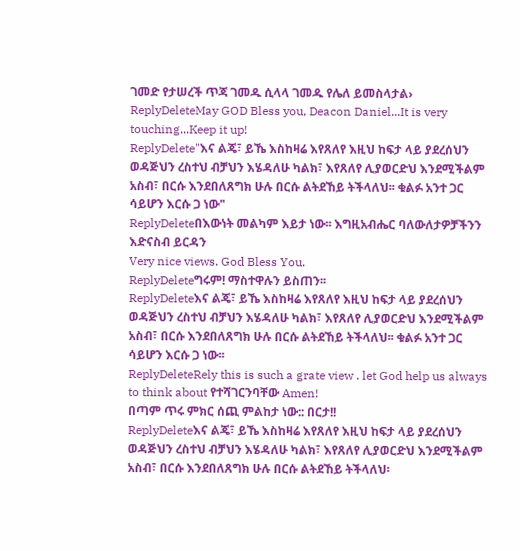ገመድ የታሠረች ጥጃ ገመዱ ሲላላ ገመዱ የሌለ ይመስላታል›
ReplyDeleteMay GOD Bless you, Deacon Daniel...It is very touching...Keep it up!
ReplyDelete"እና ልጄ፣ ይኼ እስከዛሬ እየጸለየ እዚህ ከፍታ ላይ ያደረሰህን ወዳጅህን ረስተህ ብቻህን እሄዳለሁ ካልክ፣ እየጸለየ ሊያወርድህ እንደሚችልም አስብ፣ በርሱ እንደበለጸግክ ሁሉ በርሱ ልትደኸይ ትችላለህ፡፡ ቁልፉ አንተ ጋር ሳይሆን እርሱ ጋ ነው"
ReplyDeleteበእውነት መልካም እይታ ነው፡፡ እግዚአብሔር ባለውለታዎቻችንን እድናስብ ይርዳን
Very nice views. God Bless You.
ReplyDeleteግሩም! ማስተዋሉን ይስጠን፡፡
ReplyDeleteእና ልጄ፣ ይኼ እስከዛሬ እየጸለየ እዚህ ከፍታ ላይ ያደረሰህን ወዳጅህን ረስተህ ብቻህን እሄዳለሁ ካልክ፣ እየጸለየ ሊያወርድህ እንደሚችልም አስብ፣ በርሱ እንደበለጸግክ ሁሉ በርሱ ልትደኸይ ትችላለህ፡፡ ቁልፉ አንተ ጋር ሳይሆን እርሱ ጋ ነው፡፡
ReplyDeleteRely this is such a grate view . let God help us always to think about የተሻገርንባቸው Amen!
በጣም ጥሩ ምክር ሰጪ ምልከታ ነው:: በርታ!!
ReplyDeleteእና ልጄ፣ ይኼ እስከዛሬ እየጸለየ እዚህ ከፍታ ላይ ያደረሰህን ወዳጅህን ረስተህ ብቻህን እሄዳለሁ ካልክ፣ እየጸለየ ሊያወርድህ እንደሚችልም አስብ፣ በርሱ እንደበለጸግክ ሁሉ በርሱ ልትደኸይ ትችላለህ፡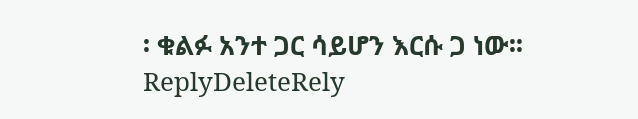፡ ቁልፉ አንተ ጋር ሳይሆን እርሱ ጋ ነው፡፡
ReplyDeleteRely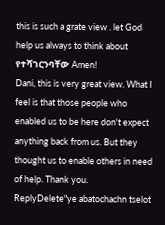this is such a grate view . let God help us always to think about የተሻገርንባቸው Amen!
Dani, this is very great view. What I feel is that those people who enabled us to be here don't expect anything back from us. But they thought us to enable others in need of help. Thank you.
ReplyDelete"ye abatochachn tselot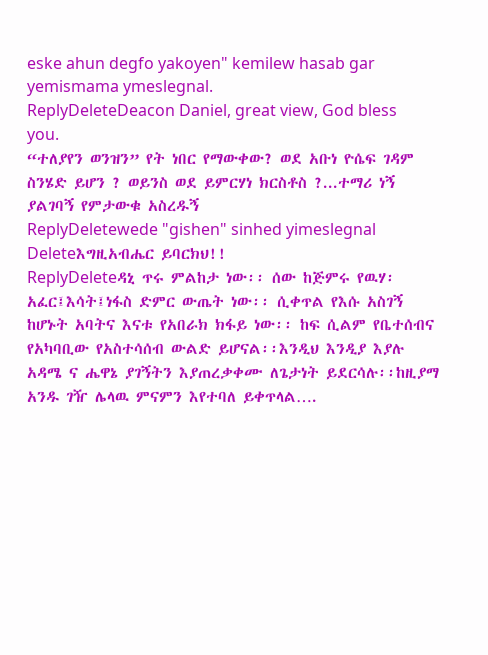eske ahun degfo yakoyen" kemilew hasab gar yemismama ymeslegnal.
ReplyDeleteDeacon Daniel, great view, God bless you.
“ተለያየን ወንዝን” የት ነበር የማውቀው? ወደ አቡነ ዮሴፍ ገዳም ስንሄድ ይሆን ? ወይንስ ወደ ይምርሃነ ክርስቶስ ?...ተማሪ ነኝ ያልገባኝ የምታውቁ አስረዱኝ
ReplyDeletewede "gishen" sinhed yimeslegnal
Deleteእግዚአብሔር ይባርክህ!!
ReplyDeleteዳኒ ጥሩ ምልከታ ነው፡፡ ሰው ከጅምሩ የዉሃ፡አፈር፤እሳት፤ነፋስ ድምር ውጤት ነው፡፡ ሲቀጥል የእሱ አስገኝ ከሆኑት አባትና እናቱ የአበራክ ክፋይ ነው፡፡ ከፍ ሲልም የቤተሰብና የአካባቢው የአስተሳሰብ ውልድ ይሆናል፡፡እንዲህ እንዲያ እያሉ አዳሜ ና ሔዋኔ ያገኝትን እያጠረቃቀሙ ለጌታነት ይደርሳሉ፡፡ከዚያማ አንዱ ገዥ ሌላዉ ምናምን እየተባለ ይቀጥላል….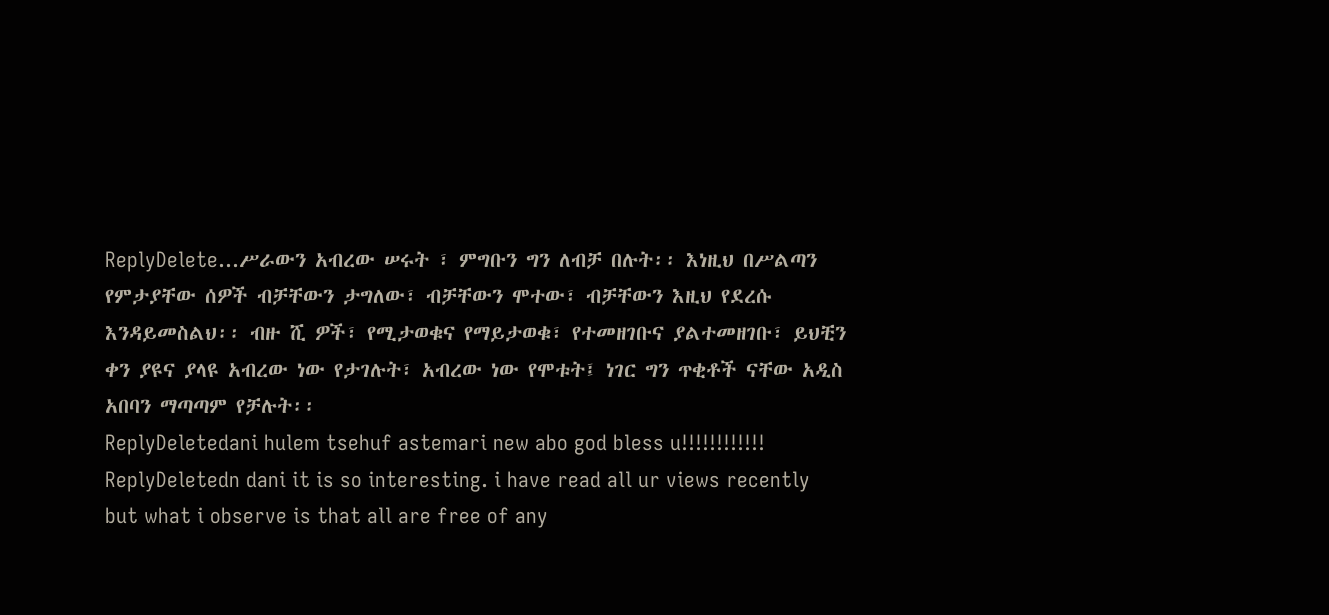ReplyDelete...ሥራውን አብረው ሠሩት ፣ ምግቡን ግን ለብቻ በሉት፡፡ እነዚህ በሥልጣን የምታያቸው ሰዎች ብቻቸውን ታግለው፣ ብቻቸውን ሞተው፣ ብቻቸውን እዚህ የደረሱ እንዳይመስልህ፡፡ ብዙ ሺ ዎች፣ የሚታወቁና የማይታወቁ፣ የተመዘገቡና ያልተመዘገቡ፣ ይህቺን ቀን ያዩና ያላዩ አብረው ነው የታገሉት፣ አብረው ነው የሞቱት፤ ነገር ግን ጥቂቶች ናቸው አዲስ አበባን ማጣጣም የቻሉት፡፡
ReplyDeletedani hulem tsehuf astemari new abo god bless u!!!!!!!!!!!!
ReplyDeletedn dani it is so interesting. i have read all ur views recently but what i observe is that all are free of any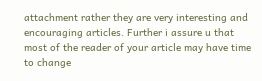attachment rather they are very interesting and encouraging articles. Further i assure u that most of the reader of your article may have time to change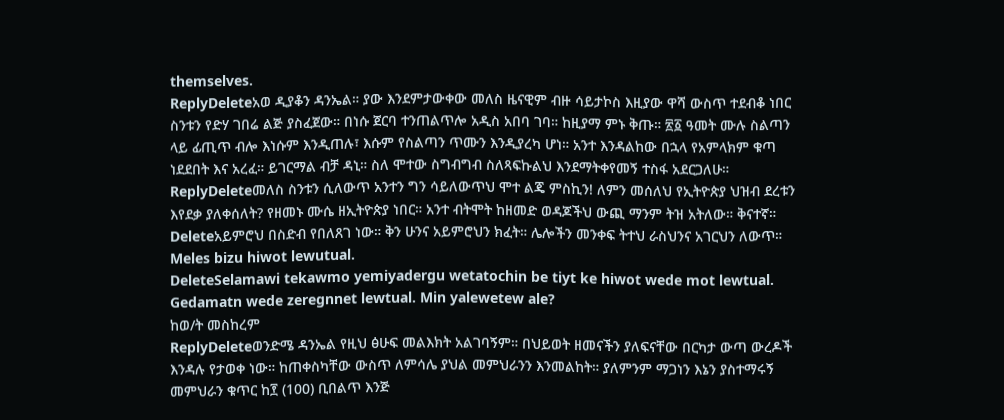themselves.
ReplyDeleteአወ ዲያቆን ዳንኤል። ያው እንደምታውቀው መለስ ዜናዊም ብዙ ሳይታኮስ እዚያው ዋሻ ውስጥ ተደብቆ ነበር ስንቱን የድሃ ገበሬ ልጅ ያስፈጀው። በነሱ ጀርባ ተንጠልጥሎ አዲስ አበባ ገባ። ከዚያማ ምኑ ቅጡ። ፳፩ ዓመት ሙሉ ስልጣን ላይ ፊጢጥ ብሎ እነሱም እንዲጠሉ፣ እሱም የስልጣን ጥሙን እንዲያረካ ሆነ። አንተ እንዳልከው በኋላ የአምላክም ቁጣ ነደደበት እና አረፈ። ይገርማል ብቻ ዳኒ። ስለ ሞተው ስግብግብ ስለጻፍኩልህ እንደማትቀየመኝ ተስፋ አደርጋለሁ።
ReplyDeleteመለስ ስንቱን ሲለውጥ አንተን ግን ሳይለውጥህ ሞተ ልጄ ምስኪን! ለምን መሰለህ የኢትዮጵያ ህዝብ ደረቱን እየደቃ ያለቀሰለት? የዘመኑ ሙሴ ዘኢትዮጵያ ነበር። አንተ ብትሞት ከዘመድ ወዳጆችህ ውጪ ማንም ትዝ አትለው። ቅናተኛ።
Deleteአይምሮህ በስድብ የበለጸገ ነው። ቅን ሁንና አይምሮህን ክፈት። ሌሎችን መንቀፍ ትተህ ራስህንና አገርህን ለውጥ።
Meles bizu hiwot lewutual.
DeleteSelamawi tekawmo yemiyadergu wetatochin be tiyt ke hiwot wede mot lewtual.
Gedamatn wede zeregnnet lewtual. Min yalewetew ale?
ከወ/ት መስከረም
ReplyDeleteወንድሜ ዳንኤል የዚህ ፅሁፍ መልእክት አልገባኝም። በህይወት ዘመናችን ያለፍናቸው በርካታ ውጣ ውረዶች እንዳሉ የታወቀ ነው። ከጠቀስካቸው ውስጥ ለምሳሌ ያህል መምህራንን እንመልከት። ያለምንም ማጋነን እኔን ያስተማሩኝ መምህራን ቁጥር ከ፻ (100) ቢበልጥ እንጅ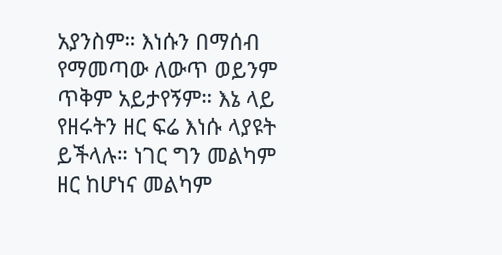አያንስም። እነሱን በማሰብ የማመጣው ለውጥ ወይንም ጥቅም አይታየኝም። እኔ ላይ የዘሩትን ዘር ፍሬ እነሱ ላያዩት ይችላሉ። ነገር ግን መልካም ዘር ከሆነና መልካም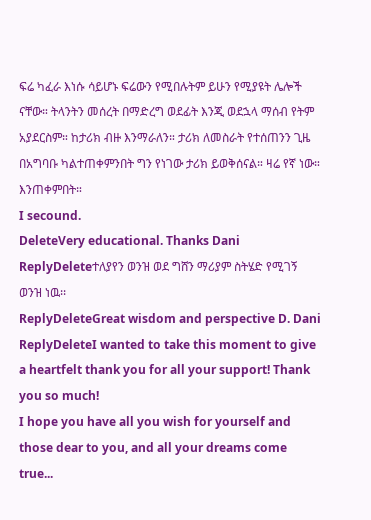ፍሬ ካፈራ እነሱ ሳይሆኑ ፍሬውን የሚበሉትም ይሁን የሚያዩት ሌሎች ናቸው። ትላንትን መሰረት በማድረግ ወደፊት እንጂ ወደኋላ ማሰብ የትም አያደርስም። ከታሪክ ብዙ እንማራለን። ታሪክ ለመስራት የተሰጠንን ጊዜ በአግባቡ ካልተጠቀምንበት ግን የነገው ታሪክ ይወቅሰናል። ዛሬ የኛ ነው። እንጠቀምበት።
I secound.
DeleteVery educational. Thanks Dani
ReplyDeleteተለያየን ወንዝ ወደ ግሸን ማሪያም ስትሄድ የሚገኝ ወንዝ ነዉ፡፡
ReplyDeleteGreat wisdom and perspective D. Dani
ReplyDeleteI wanted to take this moment to give a heartfelt thank you for all your support! Thank you so much!
I hope you have all you wish for yourself and those dear to you, and all your dreams come true...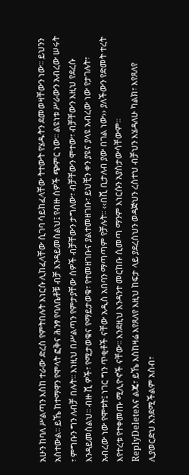አሁን ከባለ ሥልጣን እስከ ተራው ድረስ የምትበሉት እነርሱ ሊከፈላቸው ሲገባ ሳይከፈላቸው ትተውት የሄዱትን ደመወዛቸውን ነው፡፡ ይህንን አስተውል፡፡ ይኼ ከተማዋን የሞላት ፎቅና ሕንፃ የባለቤቶቹ ብቻ እንዳይመስልህ፤ የብዙ ሰዎች ጭምር ነው፡፡ ልዩነቱ ሥራውን አብረው ሠሩት ፣ ምግቡን ግን ለብቻ በሉት፡፡ እነዚህ በሥልጣን የምታያቸው ሰዎች ብቻቸውን ታግለው፣ ብቻቸውን ሞተው፣ ብቻቸውን እዚህ የደረሱ እንዳይመስልህ፡፡ ብዙ ሺ ዎች፣ የሚታወቁና የማይታወቁ፣ የተመዘገቡና ያልተመዘገቡ፣ ይህቺን ቀን ያዩና ያላዩ አብረው ነው የታገሉት፣ አብረው ነው የሞቱት፤ ነገር ግን ጥቂቶች ናቸው አዲስ አበባን ማጣጣም የቻሉት፡፡ ‹‹በሺ ቢታለብ ያው በገል ነው›› ያለችውን የድመት ተረት እየተረቱ የተቀመጡ ሚሊዮኖች ናቸው፡፡ እንደዚህ እንዳንተ መርከቡ ሲመጣ ማንም እነርሱን አያስታውሳቸውም፡፡
ReplyDeleteእና ልጄ፣ ይኼ እስከዛሬ እየጸለየ እዚህ ከፍታ ላይ ያደረሰህን ወዳጅህን ረስተህ ብቻህን እሄዳለሁ ካልክ፣ እየጸለየ ሊያወርድህ እንደሚችልም አስብ፣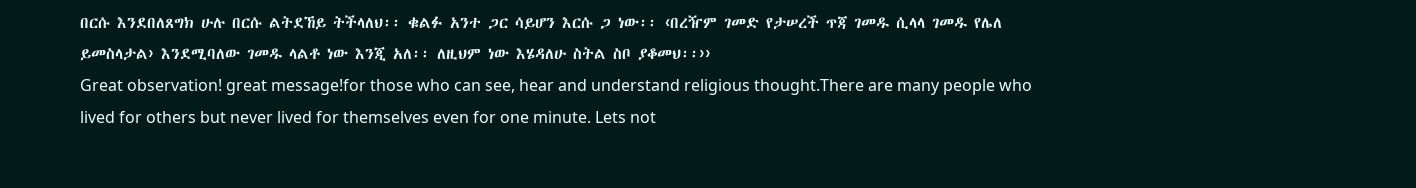በርሱ እንደበለጸግክ ሁሉ በርሱ ልትደኸይ ትችላለህ፡፡ ቁልፉ አንተ ጋር ሳይሆን እርሱ ጋ ነው፡፡ ‹በረዥም ገመድ የታሠረች ጥጃ ገመዱ ሲላላ ገመዱ የሌለ ይመስላታል› እንደሚባለው ገመዱ ላልቶ ነው እንጂ አለ፡፡ ለዚህም ነው እሄዳለሁ ስትል ስቦ ያቆመህ፡፡››
Great observation! great message!for those who can see, hear and understand religious thought.There are many people who lived for others but never lived for themselves even for one minute. Lets not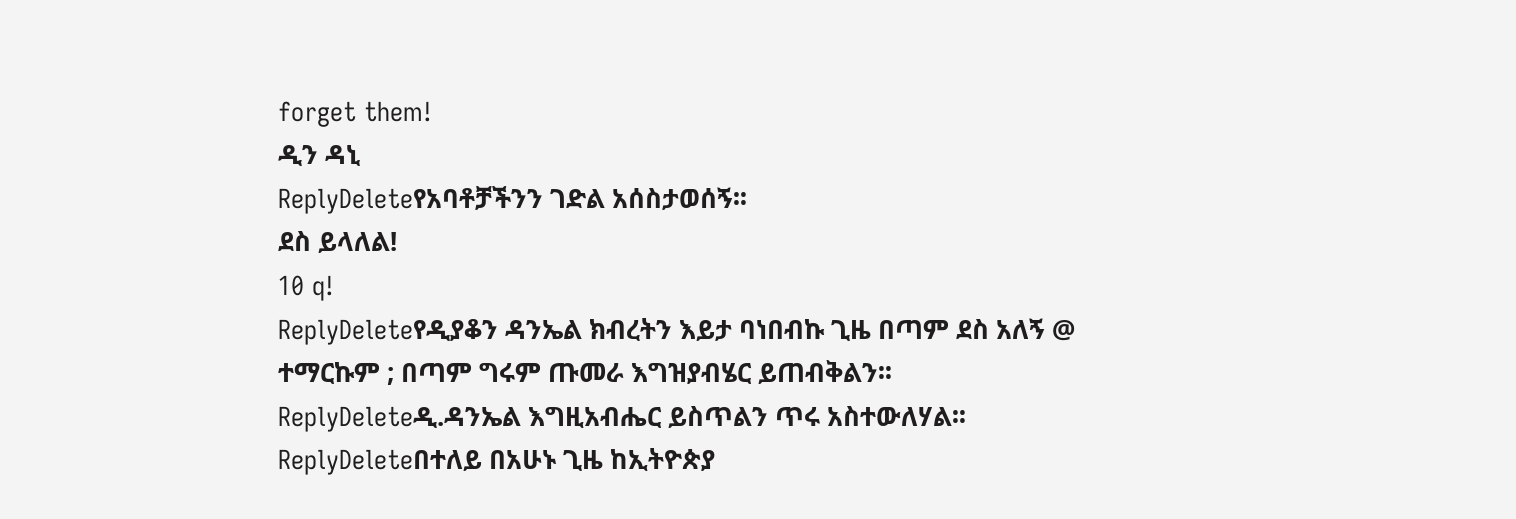forget them!
ዲን ዳኒ
ReplyDeleteየአባቶቻችንን ገድል አሰስታወሰኝ፡፡
ደስ ይላለል!
10 q!
ReplyDeleteየዲያቆን ዳንኤል ክብረትን እይታ ባነበብኩ ጊዜ በጣም ደስ አለኝ @ ተማርኩም ; በጣም ግሩም ጡመራ እግዝያብሄር ይጠብቅልን፡፡
ReplyDeleteዲ.ዳንኤል እግዚአብሔር ይስጥልን ጥሩ አስተውለሃል፡፡
ReplyDeleteበተለይ በአሁኑ ጊዜ ከኢትዮጵያ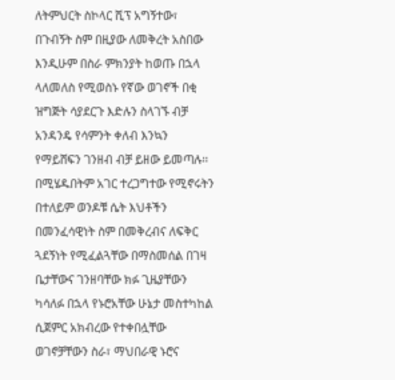ለትምህርት ስኮላር ሺፕ አግኝተው፣ በጉብኝት ስም በዚያው ለመቅረት አስበው እንዲሁም በስራ ምክንያት ከወጡ በኋላ ላለመለስ የሚወስኑ የኛው ወገኖች በቂ ዝግጅት ሳያደርጉ እድሉን ስላገኙ ብቻ አንዳንዴ የሳምንት ቀለብ እንኳን የማይሸፍን ገንዘብ ብቻ ይዘው ይመጣሉ፡፡ በሚሄዱበትም አገር ተረጋግተው የሚኖሩትን በተለይም ወንዶቹ ሴት እህቶችን በመንፈሳዊነት ስም በመቅረብና ለፍቅር ጓደኝነት የሚፈልጓቸው በማስመሰል በገዛ ቤታቸውና ገንዘባቸው ክፉ ጊዜያቸውን ካሳለፉ በኋላ የኑሮአቸው ሁኔታ መስተካከል ሲጀምር አክብረው የተቀበሏቸው ወገኖቻቸውን ስራ፣ ማህበራዊ ኑሮና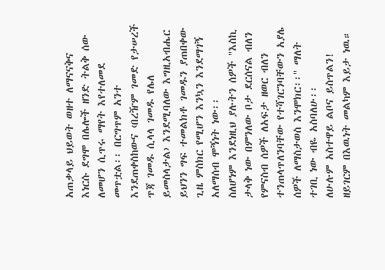አጠቃላይ ህይወት ወዘተ ለማናናቅና እነርሱ ደግሞ በሌሎች ዘንድ ትልቅ ሰው ለመሆን ሲጥሩ ማየት እየተለመደ መጥቷል፡፡ በርግጥም አንተ እንደጠቀስከውና ‹በረዥም ገመድ የታሠረች ጥጃ ገመዱ ሲላላ ገመዱ የሌለ ይመስላታል› እንደሚባለው እግዚአብሔር ይህንን ግፍ ተመልክቶ ገመዱን ያጠበቀው ጊዜ ምስክር የሚሆን እንኳን እንደማገኝ አለማሰብ ሞኝነት ነው፡፡
ስለሆነም እንደነዚህ ያሉትን ሰዎች "እስኪ ታላቅ ነው በምንለው ቦታ ደርሰናል ብለን የምናስብ ሰዎች ለአፍታ ዘወር ብለን ተንጠላጥለንባቸው የተሻገርንባቸውን አያሌ ሰዎች ለማስታወስ እንሞክር፡፡" ማለት ተገቢ ነው ብዬ አስባለሁ፡፡
ለሁሉም አስተዋይ ልቦና ይስጥልን!
ዘይገርም በእዉነት መልካም እይታ ነዉ።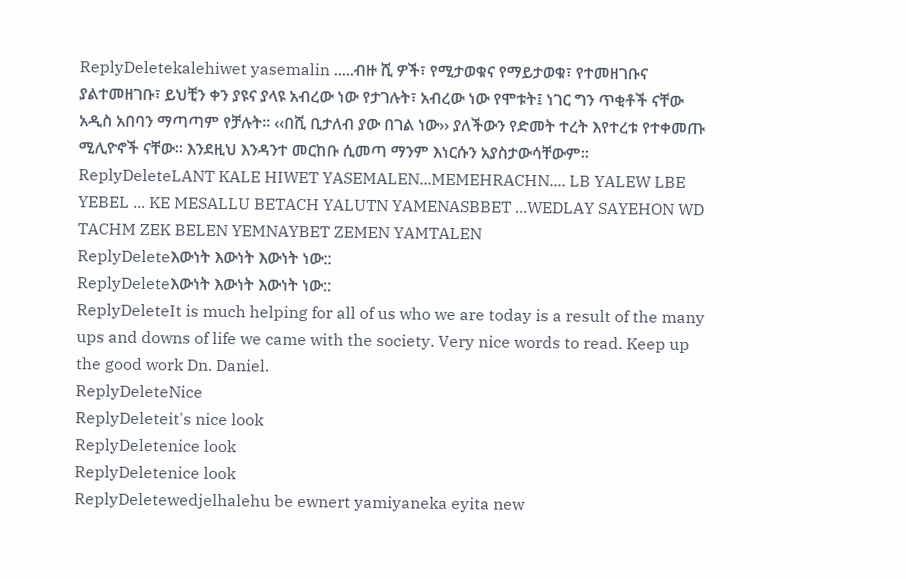ReplyDeletekalehiwet yasemalin .....ብዙ ሺ ዎች፣ የሚታወቁና የማይታወቁ፣ የተመዘገቡና ያልተመዘገቡ፣ ይህቺን ቀን ያዩና ያላዩ አብረው ነው የታገሉት፣ አብረው ነው የሞቱት፤ ነገር ግን ጥቂቶች ናቸው አዲስ አበባን ማጣጣም የቻሉት፡፡ ‹‹በሺ ቢታለብ ያው በገል ነው›› ያለችውን የድመት ተረት እየተረቱ የተቀመጡ ሚሊዮኖች ናቸው፡፡ እንደዚህ እንዳንተ መርከቡ ሲመጣ ማንም እነርሱን አያስታውሳቸውም፡፡
ReplyDeleteLANT KALE HIWET YASEMALEN...MEMEHRACHN.... LB YALEW LBE YEBEL ... KE MESALLU BETACH YALUTN YAMENASBBET ...WEDLAY SAYEHON WD TACHM ZEK BELEN YEMNAYBET ZEMEN YAMTALEN
ReplyDeleteእውነት እውነት እውነት ነው::
ReplyDeleteእውነት እውነት እውነት ነው::
ReplyDeleteIt is much helping for all of us who we are today is a result of the many ups and downs of life we came with the society. Very nice words to read. Keep up the good work Dn. Daniel.
ReplyDeleteNice
ReplyDeleteit's nice look
ReplyDeletenice look
ReplyDeletenice look
ReplyDeletewedjelhalehu be ewnert yamiyaneka eyita new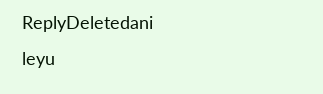ReplyDeletedani leyu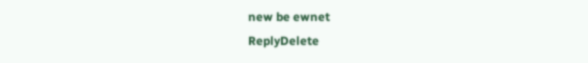new be ewnet
ReplyDelete